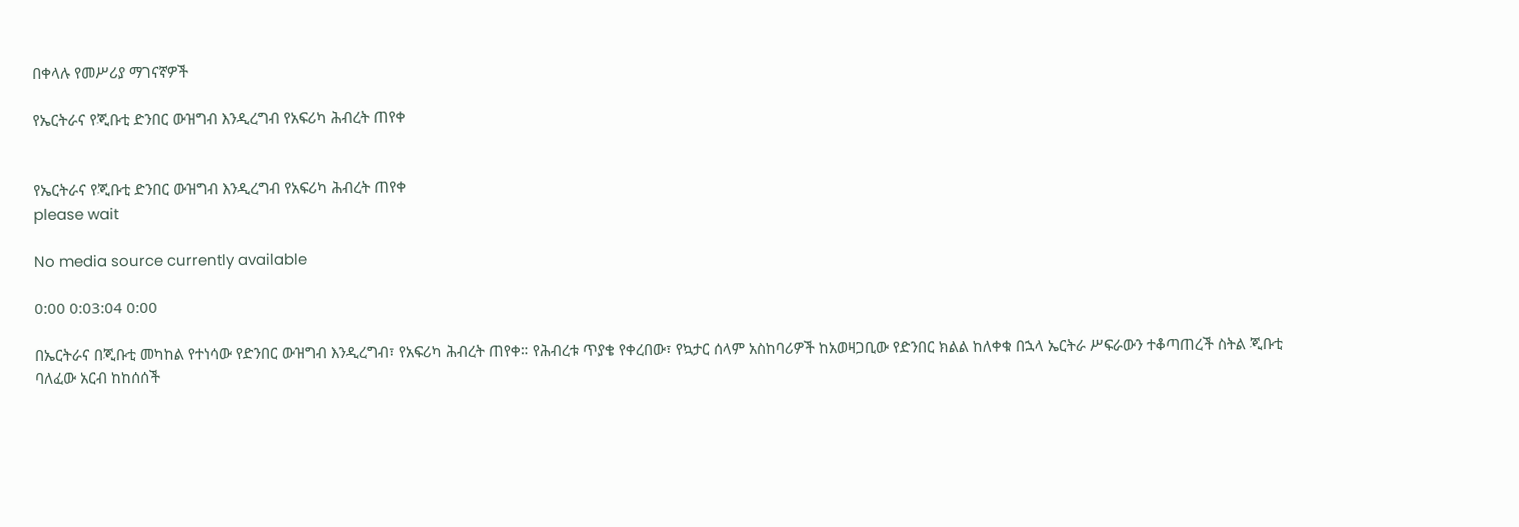በቀላሉ የመሥሪያ ማገናኛዎች

የኤርትራና የጂቡቲ ድንበር ውዝግብ እንዲረግብ የአፍሪካ ሕብረት ጠየቀ


የኤርትራና የጂቡቲ ድንበር ውዝግብ እንዲረግብ የአፍሪካ ሕብረት ጠየቀ
please wait

No media source currently available

0:00 0:03:04 0:00

በኤርትራና በጂቡቲ መካከል የተነሳው የድንበር ውዝግብ እንዲረግብ፣ የአፍሪካ ሕብረት ጠየቀ። የሕብረቱ ጥያቄ የቀረበው፣ የኳታር ሰላም አስከባሪዎች ከአወዛጋቢው የድንበር ክልል ከለቀቁ በኋላ ኤርትራ ሥፍራውን ተቆጣጠረች ስትል ጂቡቲ ባለፈው አርብ ከከሰሰች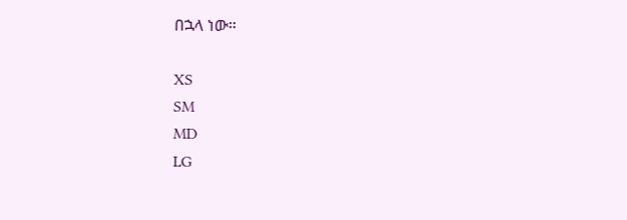በኋላ ነው።

XS
SM
MD
LG